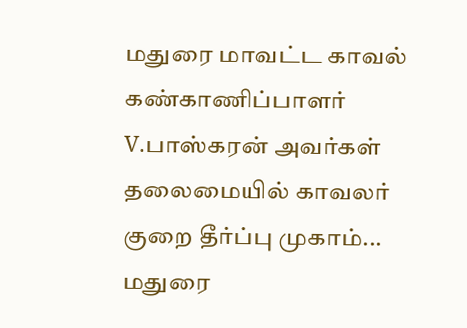மதுரை மாவட்ட காவல் கண்காணிப்பாளர் V.பாஸ்கரன் அவர்கள் தலைமையில் காவலர் குறை தீர்ப்பு முகாம்...
மதுரை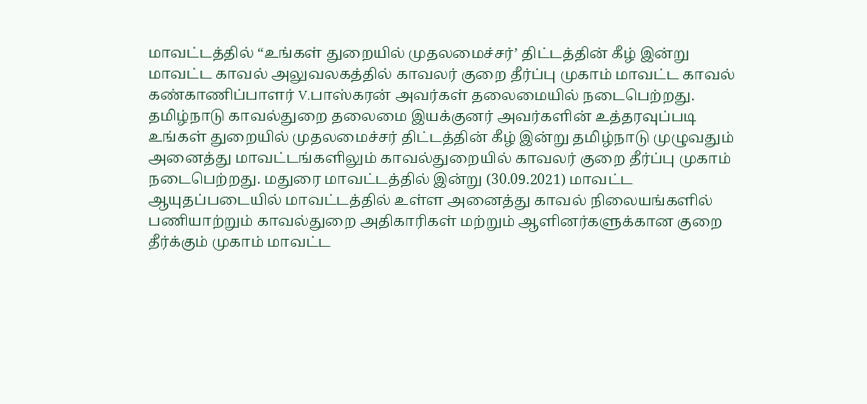மாவட்டத்தில் “உங்கள் துறையில் முதலமைச்சர்’ திட்டத்தின் கீழ் இன்று மாவட்ட காவல் அலுவலகத்தில் காவலர் குறை தீர்ப்பு முகாம் மாவட்ட காவல் கண்காணிப்பாளர் V.பாஸ்கரன் அவர்கள் தலைமையில் நடைபெற்றது.
தமிழ்நாடு காவல்துறை தலைமை இயக்குனர் அவர்களின் உத்தரவுப்படி உங்கள் துறையில் முதலமைச்சர் திட்டத்தின் கீழ் இன்று தமிழ்நாடு முழுவதும் அனைத்து மாவட்டங்களிலும் காவல்துறையில் காவலர் குறை தீர்ப்பு முகாம் நடைபெற்றது. மதுரை மாவட்டத்தில் இன்று (30.09.2021) மாவட்ட ஆயுதப்படையில் மாவட்டத்தில் உள்ள அனைத்து காவல் நிலையங்களில் பணியாற்றும் காவல்துறை அதிகாரிகள் மற்றும் ஆளினர்களுக்கான குறை தீர்க்கும் முகாம் மாவட்ட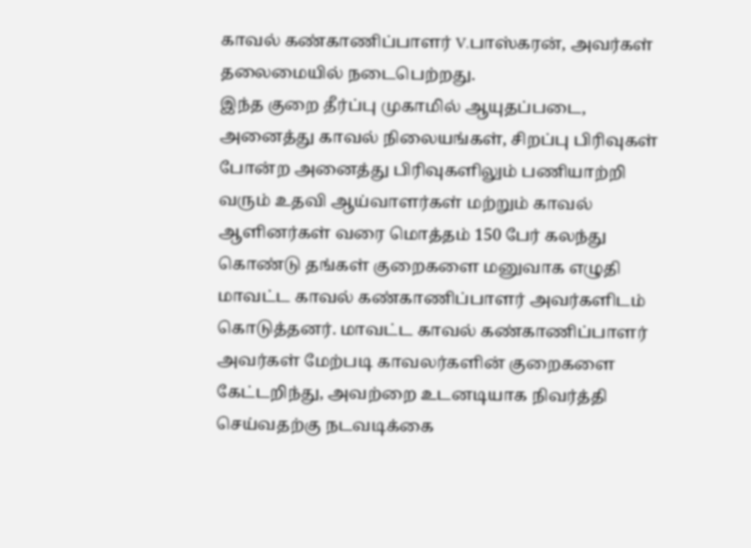காவல் கண்காணிப்பாளர் V.பாஸ்கரன், அவர்கள் தலைமையில் நடைபெற்றது.
இந்த குறை தீர்ப்பு முகாமில் ஆயுதப்படை, அனைத்து காவல் நிலையங்கள், சிறப்பு பிரிவுகள் போன்ற அனைத்து பிரிவுகளிலும் பணியாற்றி வரும் உதவி ஆய்வாளர்கள் மற்றும் காவல் ஆளினர்கள் வரை மொத்தம் 150 பேர் கலந்து கொண்டு தங்கள் குறைகளை மனுவாக எழுதி மாவட்ட காவல் கண்காணிப்பாளர் அவர்களிடம் கொடுத்தனர். மாவட்ட காவல் கண்காணிப்பாளர் அவர்கள் மேற்படி காவலர்களின் குறைகளை கேட்டறிந்து, அவற்றை உடனடியாக நிவர்த்தி செய்வதற்கு நடவடிக்கை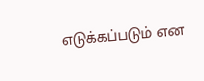எடுக்கப்படும் என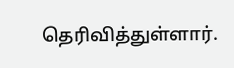தெரிவித்துள்ளார்.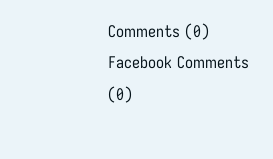Comments (0)
Facebook Comments (0)